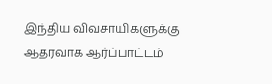இந்திய விவசாயிகளுக்கு ஆதரவாக ஆர்ப்பாட்டம்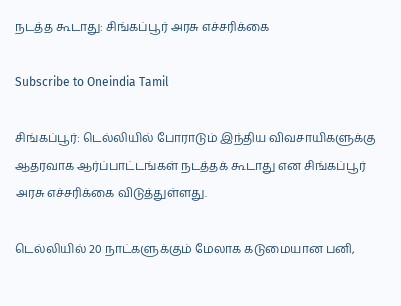நடத்த கூடாது: சிங்கப்பூர் அரசு எச்சரிக்கை

Subscribe to Oneindia Tamil

சிங்கப்பூர்: டெல்லியில் போராடும் இந்திய விவசாயிகளுக்கு ஆதரவாக ஆர்ப்பாட்டங்கள் நடத்தக் கூடாது என சிங்கப்பூர் அரசு எச்சரிக்கை விடுத்துள்ளது.

டெல்லியில் 20 நாட்களுக்கும் மேலாக கடுமையான பனி,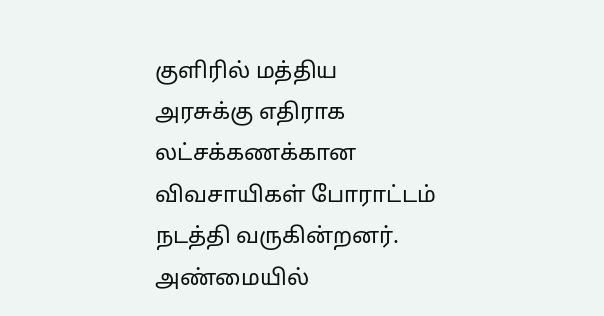குளிரில் மத்திய அரசுக்கு எதிராக லட்சக்கணக்கான விவசாயிகள் போராட்டம் நடத்தி வருகின்றனர். அண்மையில்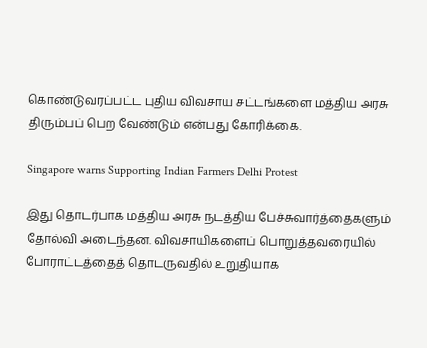கொண்டுவரப்பட்ட புதிய விவசாய சட்டங்களை மத்திய அரசு திரும்பப் பெற வேண்டும் என்பது கோரிக்கை.

Singapore warns Supporting Indian Farmers Delhi Protest

இது தொடர்பாக மத்திய அரசு நடத்திய பேச்சுவார்த்தைகளும் தோல்வி அடைந்தன. விவசாயிகளைப் பொறுத்தவரையில் போராட்டத்தைத் தொடருவதில் உறுதியாக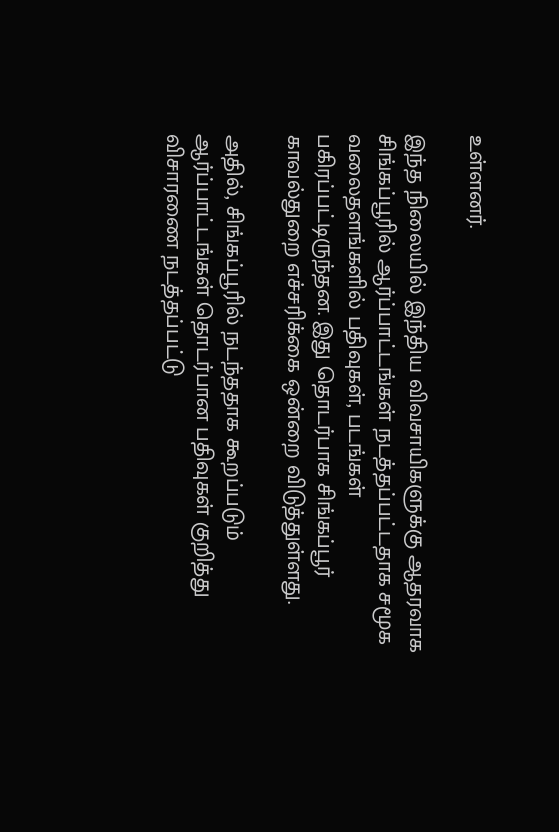உள்ளனர்.

இந்த நிலையில் இந்திய விவசாயிகளுக்கு ஆதரவாக சிங்கப்பூரில் ஆர்ப்பாட்டங்கள் நடத்தப்பட்டதாக சமூக வலைதளங்களில் பதிவுகள், படங்கள் பகிரப்பட்டிருந்தன. இது தொடர்பாக சிங்கப்பூர் காவல்துறை எச்சரிக்கை ஒன்றை விடுத்துள்ளது.

அதில், சிங்கப்பூரில் நடந்ததாக கூறப்படும் ஆர்ப்பாட்டங்கள் தொடர்பான பதிவுகள் குறித்து விசாரணை நடத்தப்பட்டு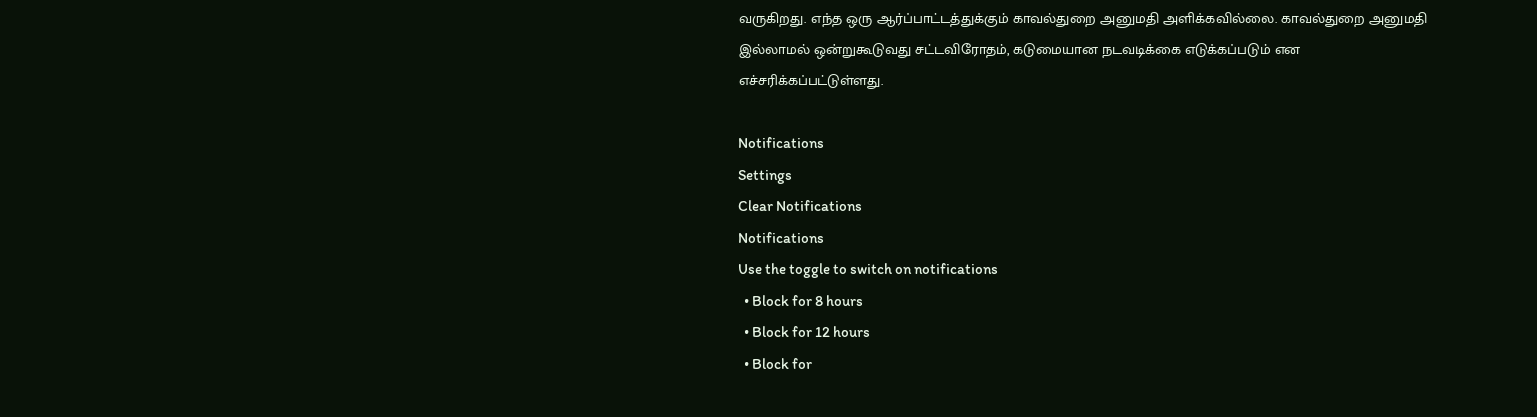வருகிறது. எந்த ஒரு ஆர்ப்பாட்டத்துக்கும் காவல்துறை அனுமதி அளிக்கவில்லை. காவல்துறை அனுமதி இல்லாமல் ஒன்றுகூடுவது சட்டவிரோதம், கடுமையான நடவடிக்கை எடுக்கப்படும் என எச்சரிக்கப்பட்டுள்ளது.

Notifications
Settings
Clear Notifications
Notifications
Use the toggle to switch on notifications
  • Block for 8 hours
  • Block for 12 hours
  • Block for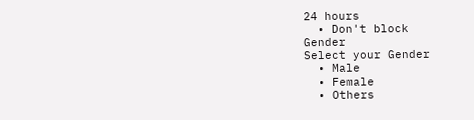24 hours
  • Don't block
Gender
Select your Gender
  • Male
  • Female
  • Others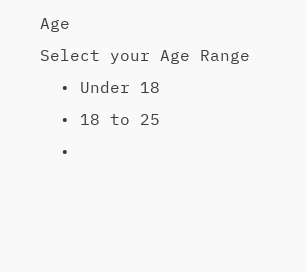Age
Select your Age Range
  • Under 18
  • 18 to 25
  •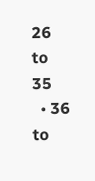26 to 35
  • 36 to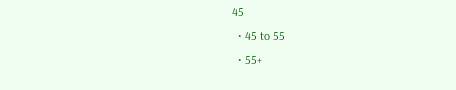45
  • 45 to 55
  • 55+